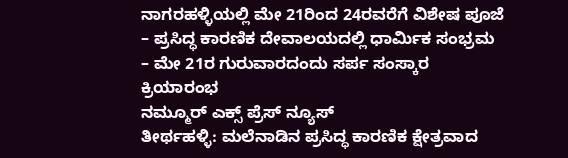ನಾಗರಹಳ್ಳಿಯಲ್ಲಿ ಮೇ 21ರಿಂದ 24ರವರೆಗೆ ವಿಶೇಷ ಪೂಜೆ
– ಪ್ರಸಿದ್ಧ ಕಾರಣಿಕ ದೇವಾಲಯದಲ್ಲಿ ಧಾರ್ಮಿಕ ಸಂಭ್ರಮ
– ಮೇ 21ರ ಗುರುವಾರದಂದು ಸರ್ಪ ಸಂಸ್ಕಾರ ಕ್ರಿಯಾರಂಭ
ನಮ್ಮೂರ್ ಎಕ್ಸ್ ಪ್ರೆಸ್ ನ್ಯೂಸ್
ತೀರ್ಥಹಳ್ಳಿ: ಮಲೆನಾಡಿನ ಪ್ರಸಿದ್ಧ ಕಾರಣಿಕ ಕ್ಷೇತ್ರವಾದ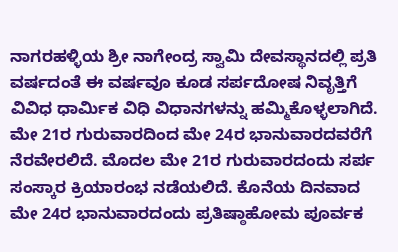ನಾಗರಹಳ್ಳಿಯ ಶ್ರೀ ನಾಗೇಂದ್ರ ಸ್ವಾಮಿ ದೇವಸ್ಥಾನದಲ್ಲಿ ಪ್ರತಿ ವರ್ಷದಂತೆ ಈ ವರ್ಷವೂ ಕೂಡ ಸರ್ಪದೋಷ ನಿವೃತ್ತಿಗೆ ವಿವಿಧ ಧಾರ್ಮಿಕ ವಿಧಿ ವಿಧಾನಗಳನ್ನು ಹಮ್ಮಿಕೊಳ್ಳಲಾಗಿದೆ. ಮೇ 21ರ ಗುರುವಾರದಿಂದ ಮೇ 24ರ ಭಾನುವಾರದವರೆಗೆ ನೆರವೇರಲಿದೆ. ಮೊದಲ ಮೇ 21ರ ಗುರುವಾರದಂದು ಸರ್ಪ ಸಂಸ್ಕಾರ ಕ್ರಿಯಾರಂಭ ನಡೆಯಲಿದೆ. ಕೊನೆಯ ದಿನವಾದ ಮೇ 24ರ ಭಾನುವಾರದಂದು ಪ್ರತಿಷ್ಠಾಹೋಮ ಪೂರ್ವಕ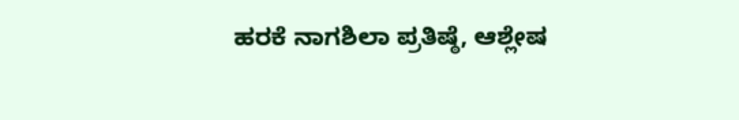ಹರಕೆ ನಾಗಶಿಲಾ ಪ್ರತಿಷ್ಠೆ, ಆಶ್ಲೇಷ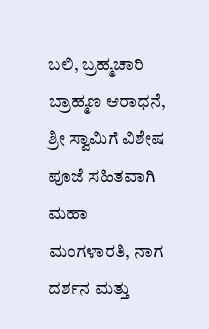ಬಲಿ, ಬ್ರಹ್ಮಚಾರಿ ಬ್ರಾಹ್ಮಣ ಆರಾಧನೆ, ಶ್ರೀ ಸ್ವಾಮಿಗೆ ವಿಶೇಷ ಪೂಜೆ ಸಹಿತವಾಗಿ ಮಹಾ ಮಂಗಳಾರತಿ, ನಾಗ ದರ್ಶನ ಮತ್ತು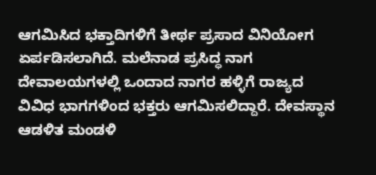ಆಗಮಿಸಿದ ಭಕ್ತಾದಿಗಳಿಗೆ ತೀರ್ಥ ಪ್ರಸಾದ ವಿನಿಯೋಗ ಏರ್ಪಡಿಸಲಾಗಿದೆ. ಮಲೆನಾಡ ಪ್ರಸಿದ್ಧ ನಾಗ ದೇವಾಲಯಗಳಲ್ಲಿ ಒಂದಾದ ನಾಗರ ಹಳ್ಳಿಗೆ ರಾಜ್ಯದ ವಿವಿಧ ಭಾಗಗಳಿಂದ ಭಕ್ತರು ಆಗಮಿಸಲಿದ್ದಾರೆ. ದೇವಸ್ಥಾನ ಆಡಳಿತ ಮಂಡಳಿ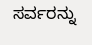ಸರ್ವರನ್ನು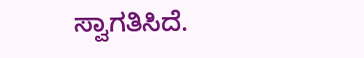ಸ್ವಾಗತಿಸಿದೆ.